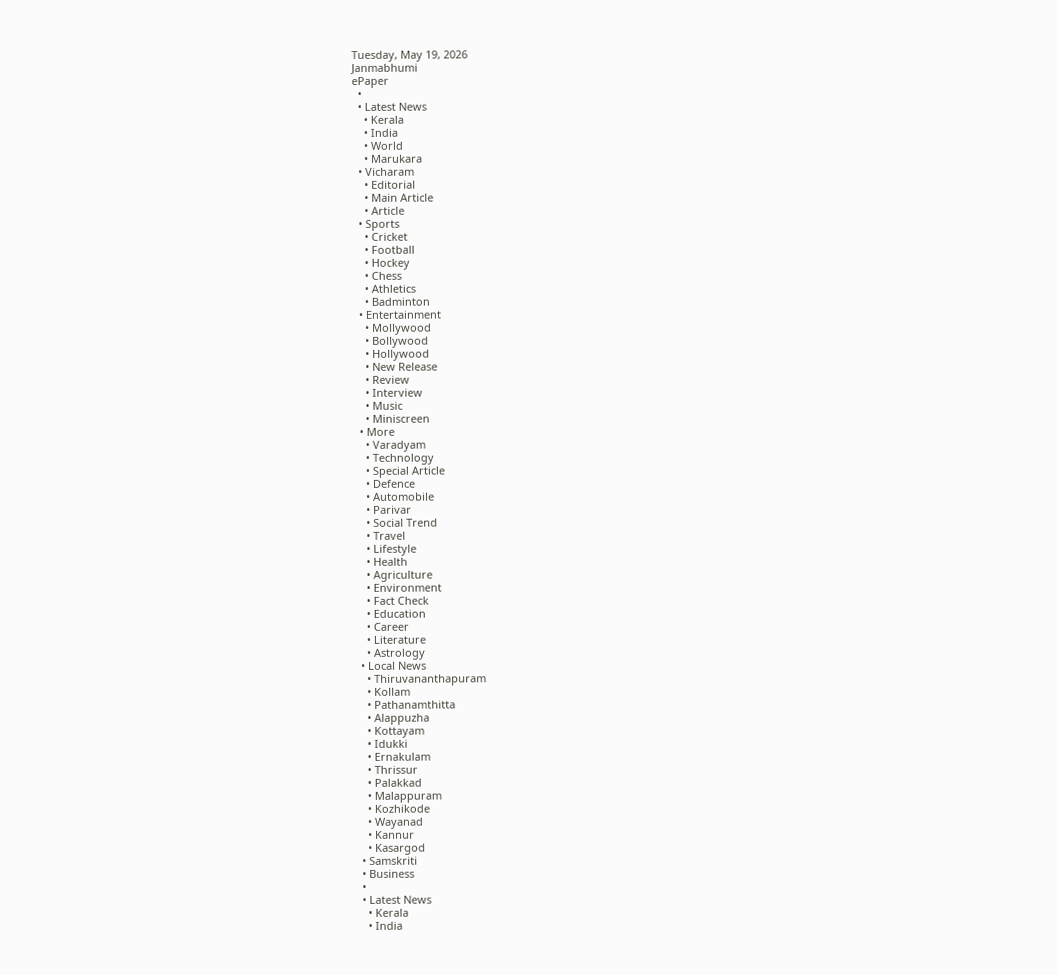Tuesday, May 19, 2026
Janmabhumi
ePaper
  •
  • Latest News
    • Kerala
    • India
    • World
    • Marukara
  • Vicharam
    • Editorial
    • Main Article
    • Article
  • Sports
    • Cricket
    • Football
    • Hockey
    • Chess
    • Athletics
    • Badminton
  • Entertainment
    • Mollywood
    • Bollywood
    • Hollywood
    • New Release
    • Review
    • Interview
    • Music
    • Miniscreen
  • More
    • Varadyam
    • Technology
    • Special Article
    • Defence
    • Automobile
    • Parivar
    • Social Trend
    • Travel
    • Lifestyle
    • Health
    • Agriculture
    • Environment
    • Fact Check
    • Education
    • Career
    • Literature
    • Astrology
  • Local News
    • Thiruvananthapuram
    • Kollam
    • Pathanamthitta
    • Alappuzha
    • Kottayam
    • Idukki
    • Ernakulam
    • Thrissur
    • Palakkad
    • Malappuram
    • Kozhikode
    • Wayanad
    • Kannur
    • Kasargod
  • Samskriti
  • Business
  •
  • Latest News
    • Kerala
    • India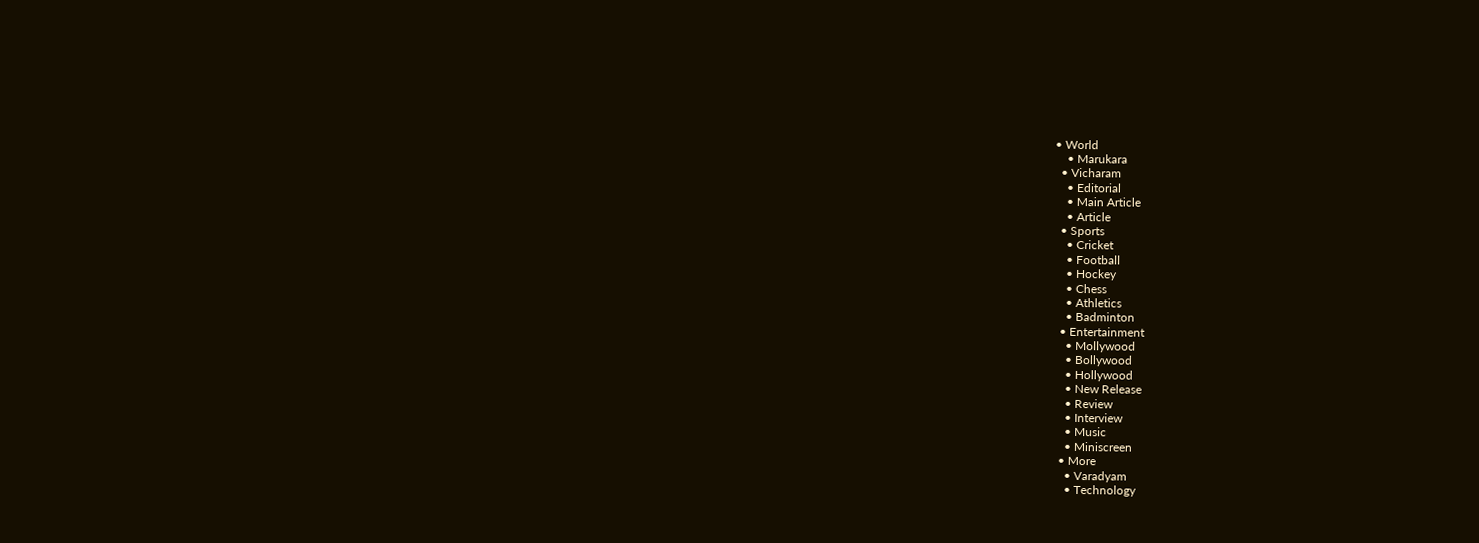• World
    • Marukara
  • Vicharam
    • Editorial
    • Main Article
    • Article
  • Sports
    • Cricket
    • Football
    • Hockey
    • Chess
    • Athletics
    • Badminton
  • Entertainment
    • Mollywood
    • Bollywood
    • Hollywood
    • New Release
    • Review
    • Interview
    • Music
    • Miniscreen
  • More
    • Varadyam
    • Technology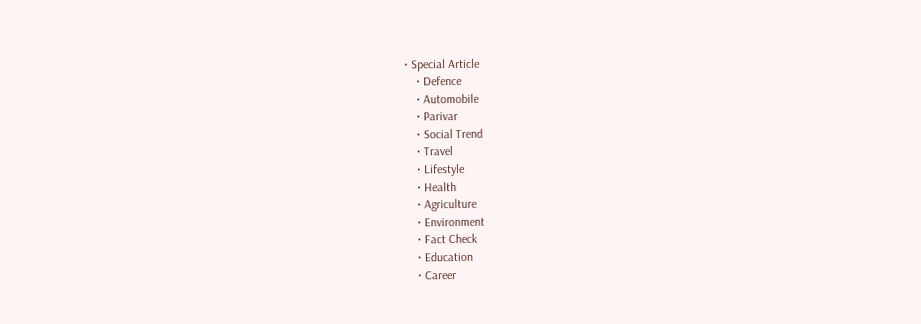• Special Article
    • Defence
    • Automobile
    • Parivar
    • Social Trend
    • Travel
    • Lifestyle
    • Health
    • Agriculture
    • Environment
    • Fact Check
    • Education
    • Career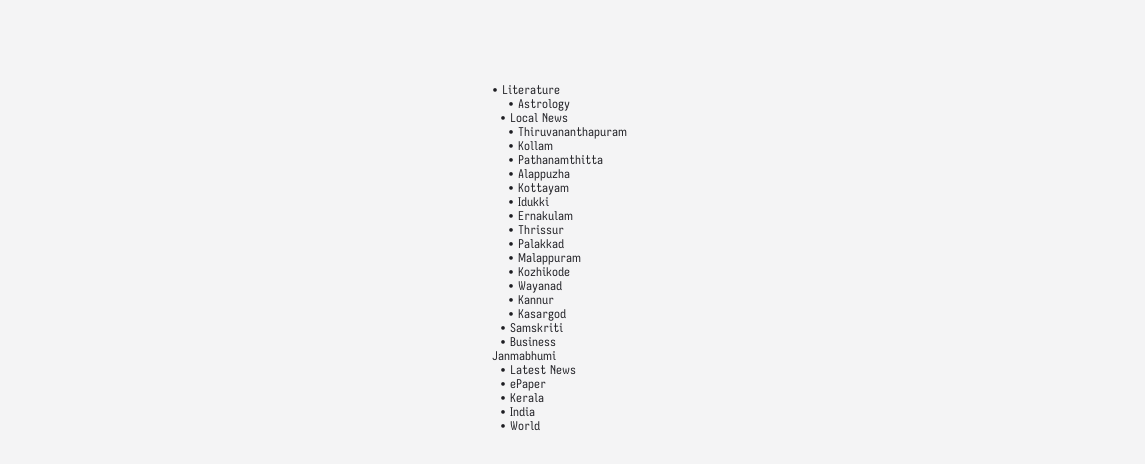• Literature
    • Astrology
  • Local News
    • Thiruvananthapuram
    • Kollam
    • Pathanamthitta
    • Alappuzha
    • Kottayam
    • Idukki
    • Ernakulam
    • Thrissur
    • Palakkad
    • Malappuram
    • Kozhikode
    • Wayanad
    • Kannur
    • Kasargod
  • Samskriti
  • Business
Janmabhumi
  • Latest News
  • ePaper
  • Kerala
  • India
  • World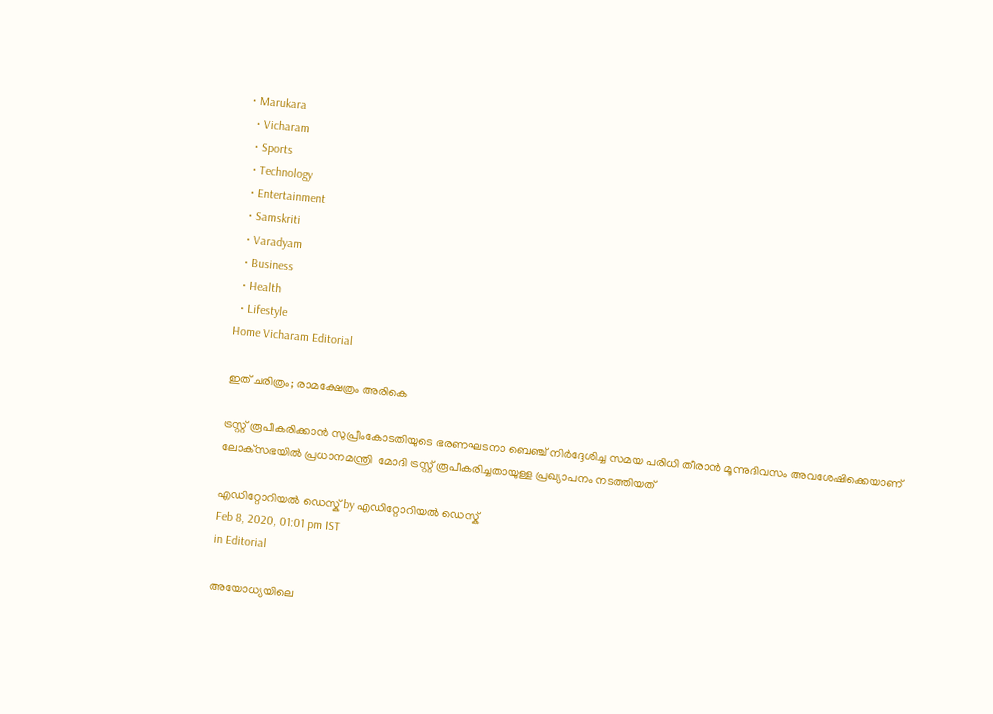• Marukara
  • Vicharam
  • Sports
  • Technology
  • Entertainment
  • Samskriti
  • Varadyam
  • Business
  • Health
  • Lifestyle
Home Vicharam Editorial

ഇത് ചരിത്രം; രാമക്ഷേത്രം അരികെ

ട്രസ്റ്റ് രൂപീകരിക്കാന്‍ സുപ്രീംകോടതിയുടെ ഭരണഘടനാ ബെഞ്ച് നിര്‍ദ്ദേശിച്ച സമയ പരിധി തീരാന്‍ മൂന്നുദിവസം അവശേഷിക്കെയാണ് ലോക്‌സഭയില്‍ പ്രധാനമന്ത്രി  മോദി ട്രസ്റ്റ് രൂപീകരിച്ചതായുള്ള പ്രഖ്യാപനം നടത്തിയത്

എഡിറ്റോറിയൽ ഡെസ്ക് by എഡിറ്റോറിയൽ ഡെസ്ക്
Feb 8, 2020, 01:01 pm IST
in Editorial

അയോധ്യയിലെ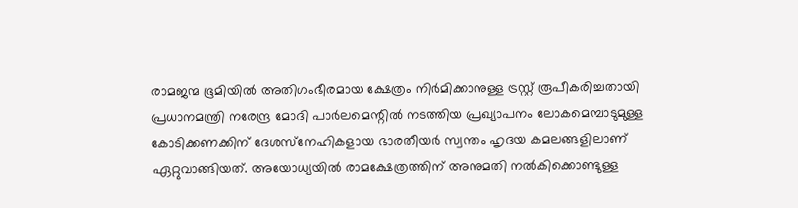രാമജന്മ ഭൂമിയില്‍ അതിഗംഭീരമായ ക്ഷേത്രം നിര്‍മിക്കാനുള്ള ട്രസ്റ്റ് രൂപീകരിച്ചതായി പ്രധാനമന്ത്രി നരേന്ദ്ര മോദി പാര്‍ലമെന്റില്‍ നടത്തിയ പ്രഖ്യാപനം ലോകമെമ്പാടുമുള്ള കോടിക്കണക്കിന് ദേശസ്‌നേഹികളായ ഭാരതീയര്‍ സ്വന്തം ഹൃദയ കമലങ്ങളിലാണ് ഏറ്റുവാങ്ങിയത്. അയോധ്യയില്‍ രാമക്ഷേത്രത്തിന് അനുമതി നല്‍കിക്കൊണ്ടുള്ള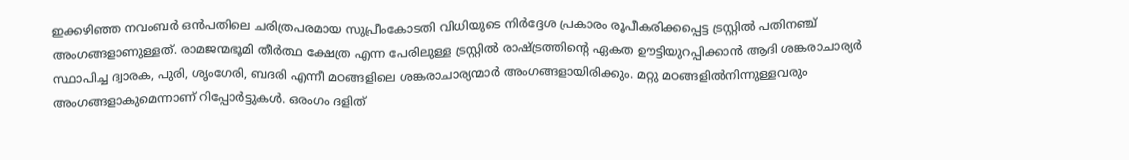ഇക്കഴിഞ്ഞ നവംബര്‍ ഒന്‍പതിലെ ചരിത്രപരമായ സുപ്രീംകോടതി വിധിയുടെ നിര്‍ദ്ദേശ പ്രകാരം രൂപീകരിക്കപ്പെട്ട ട്രസ്റ്റില്‍ പതിനഞ്ച് അംഗങ്ങളാണുള്ളത്. രാമജന്മഭൂമി തീര്‍ത്ഥ ക്ഷേത്ര എന്ന പേരിലുള്ള ട്രസ്റ്റില്‍ രാഷ്‌ട്രത്തിന്റെ ഏകത ഊട്ടിയുറപ്പിക്കാന്‍ ആദി ശങ്കരാചാര്യര്‍ സ്ഥാപിച്ച ദ്വാരക, പുരി, ശൃംഗേരി, ബദരി എന്നീ മഠങ്ങളിലെ ശങ്കരാചാര്യന്മാര്‍ അംഗങ്ങളായിരിക്കും. മറ്റു മഠങ്ങളില്‍നിന്നുള്ളവരും അംഗങ്ങളാകുമെന്നാണ് റിപ്പോര്‍ട്ടുകള്‍. ഒരംഗം ദളിത്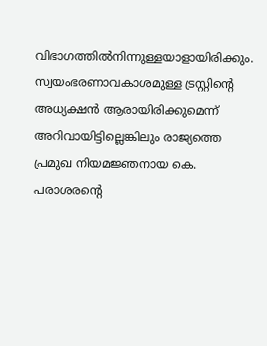വിഭാഗത്തില്‍നിന്നുള്ളയാളായിരിക്കും. സ്വയംഭരണാവകാശമുള്ള ട്രസ്റ്റിന്റെ അധ്യക്ഷന്‍ ആരായിരിക്കുമെന്ന് അറിവായിട്ടില്ലെങ്കിലും രാജ്യത്തെ പ്രമുഖ നിയമജ്ഞനായ കെ. പരാശരന്റെ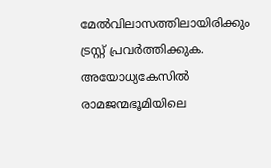മേല്‍വിലാസത്തിലായിരിക്കും ട്രസ്റ്റ് പ്രവര്‍ത്തിക്കുക. അയോധ്യകേസില്‍ രാമജന്മഭൂമിയിലെ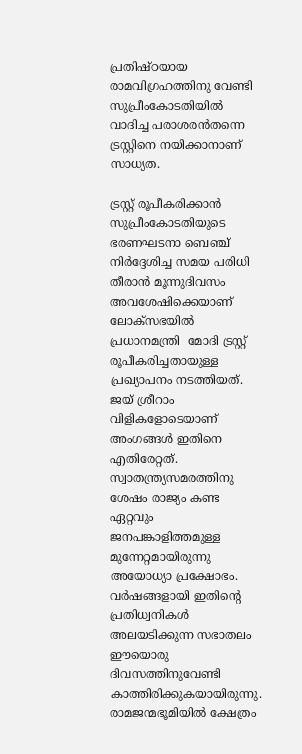പ്രതിഷ്ഠയായ രാമവിഗ്രഹത്തിനു വേണ്ടി സുപ്രീംകോടതിയില്‍ വാദിച്ച പരാശരന്‍തന്നെ ട്രസ്റ്റിനെ നയിക്കാനാണ് സാധ്യത.

ട്രസ്റ്റ് രൂപീകരിക്കാന്‍ സുപ്രീംകോടതിയുടെ ഭരണഘടനാ ബെഞ്ച് നിര്‍ദ്ദേശിച്ച സമയ പരിധി തീരാന്‍ മൂന്നുദിവസം അവശേഷിക്കെയാണ് ലോക്‌സഭയില്‍ പ്രധാനമന്ത്രി  മോദി ട്രസ്റ്റ് രൂപീകരിച്ചതായുള്ള പ്രഖ്യാപനം നടത്തിയത്. ജയ് ശ്രീറാം വിളികളോടെയാണ് അംഗങ്ങള്‍ ഇതിനെ എതിരേറ്റത്. സ്വാതന്ത്ര്യസമരത്തിനു ശേഷം രാജ്യം കണ്ട ഏറ്റവും ജനപങ്കാളിത്തമുള്ള മുന്നേറ്റമായിരുന്നു അയോധ്യാ പ്രക്ഷോഭം. വര്‍ഷങ്ങളായി ഇതിന്റെ പ്രതിധ്വനികള്‍ അലയടിക്കുന്ന സഭാതലം ഈയൊരു ദിവസത്തിനുവേണ്ടി കാത്തിരിക്കുകയായിരുന്നു. രാമജന്മഭൂമിയില്‍ ക്ഷേത്രം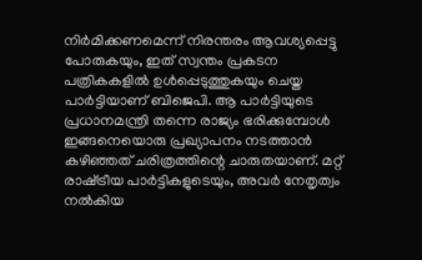നിര്‍മിക്കണമെന്ന് നിരന്തരം ആവശ്യപ്പെട്ടു പോരുകയും, ഇത് സ്വന്തം പ്രകടന പത്രികകളില്‍ ഉള്‍പ്പെടുത്തുകയും ചെയ്ത പാര്‍ട്ടിയാണ് ബിജെപി. ആ പാര്‍ട്ടിയുടെ പ്രധാനമന്ത്രി തന്നെ രാജ്യം ഭരിക്കുമ്പോള്‍ ഇങ്ങനെയൊരു പ്രഖ്യാപനം നടത്താന്‍ കഴിഞ്ഞത് ചരിത്രത്തിന്റെ ചാരുതയാണ്. മറ്റ് രാഷ്‌ട്രീയ പാര്‍ട്ടികളുടെയും, അവര്‍ നേതൃത്വം നല്‍കിയ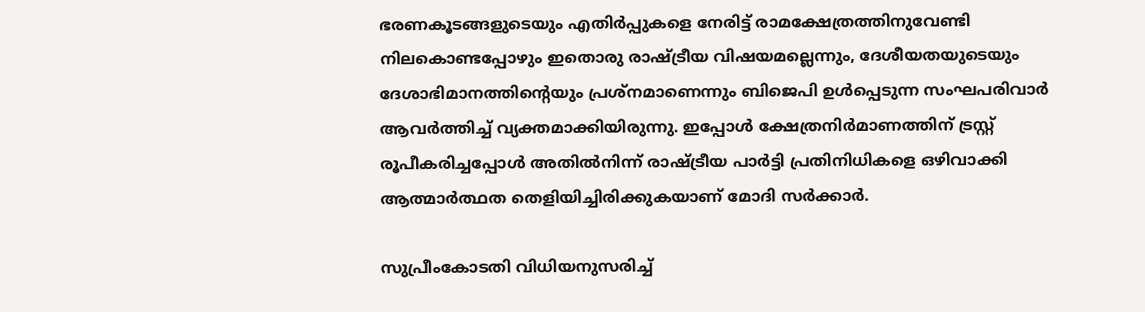ഭരണകൂടങ്ങളുടെയും എതിര്‍പ്പുകളെ നേരിട്ട് രാമക്ഷേത്രത്തിനുവേണ്ടി നിലകൊണ്ടപ്പോഴും ഇതൊരു രാഷ്‌ട്രീയ വിഷയമല്ലെന്നും, ദേശീയതയുടെയും ദേശാഭിമാനത്തിന്റെയും പ്രശ്‌നമാണെന്നും ബിജെപി ഉള്‍പ്പെടുന്ന സംഘപരിവാര്‍ ആവര്‍ത്തിച്ച് വ്യക്തമാക്കിയിരുന്നു. ഇപ്പോള്‍ ക്ഷേത്രനിര്‍മാണത്തിന് ട്രസ്റ്റ് രൂപീകരിച്ചപ്പോള്‍ അതില്‍നിന്ന് രാഷ്‌ട്രീയ പാര്‍ട്ടി പ്രതിനിധികളെ ഒഴിവാക്കി ആത്മാര്‍ത്ഥത തെളിയിച്ചിരിക്കുകയാണ് മോദി സര്‍ക്കാര്‍.

സുപ്രീംകോടതി വിധിയനുസരിച്ച്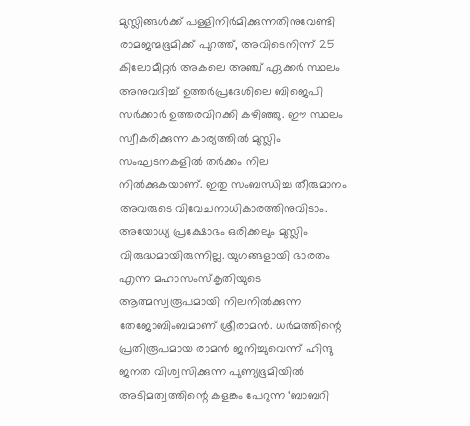മുസ്ലിങ്ങള്‍ക്ക് പള്ളിനിര്‍മിക്കുന്നതിനുവേണ്ടി രാമജന്മഭൂമിക്ക് പുറത്ത്, അവിടെനിന്ന് 25 കിലോമീറ്റര്‍ അകലെ അഞ്ച് ഏക്കര്‍ സ്ഥലം അനുവദിച്ച് ഉത്തര്‍പ്രദേശിലെ ബിജെപി സര്‍ക്കാര്‍ ഉത്തരവിറക്കി കഴിഞ്ഞു. ഈ സ്ഥലം സ്വീകരിക്കുന്ന കാര്യത്തില്‍ മുസ്ലിം സംഘടനകളില്‍ തര്‍ക്കം നില നില്‍ക്കുകയാണ്. ഇതു സംബന്ധിച്ച തീരുമാനം അവരുടെ വിവേചനാധികാരത്തിനുവിടാം. അയോധ്യ പ്രക്ഷോഭം ഒരിക്കലും മുസ്ലിം വിരുദ്ധമായിരുന്നില്ല. യുഗങ്ങളായി ഭാരതം എന്ന മഹാസംസ്‌കൃതിയുടെ ആത്മസ്വരൂപമായി നിലനില്‍ക്കുന്ന തേജോബിംബമാണ് ശ്രീരാമന്‍. ധര്‍മത്തിന്റെ പ്രതിരൂപമായ രാമന്‍ ജനിച്ചുവെന്ന് ഹിന്ദു ജനത വിശ്വസിക്കുന്ന പുണ്യഭൂമിയില്‍ അടിമത്വത്തിന്റെ കളങ്കം പേറുന്ന ‘ബാബറി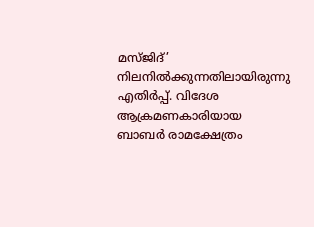മസ്ജിദ്’ നിലനില്‍ക്കുന്നതിലായിരുന്നു എതിര്‍പ്പ്. വിദേശ ആക്രമണകാരിയായ ബാബര്‍ രാമക്ഷേത്രം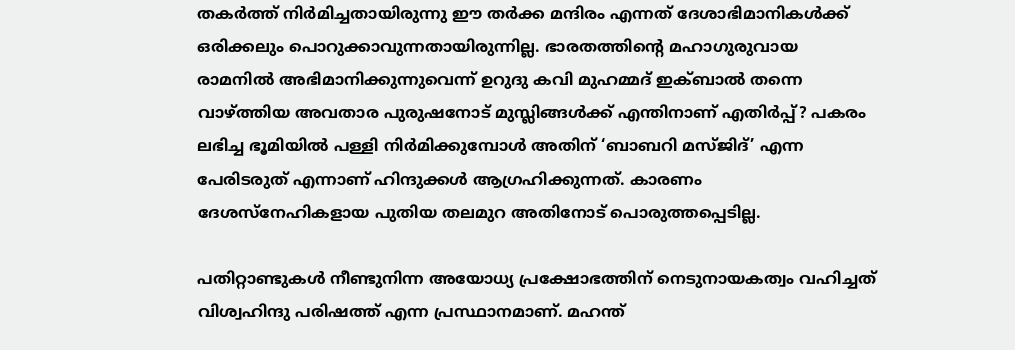തകര്‍ത്ത് നിര്‍മിച്ചതായിരുന്നു ഈ തര്‍ക്ക മന്ദിരം എന്നത് ദേശാഭിമാനികള്‍ക്ക് ഒരിക്കലും പൊറുക്കാവുന്നതായിരുന്നില്ല. ഭാരതത്തിന്റെ മഹാഗുരുവായ രാമനില്‍ അഭിമാനിക്കുന്നുവെന്ന് ഉറുദു കവി മുഹമ്മദ് ഇക്ബാല്‍ തന്നെ വാഴ്‌ത്തിയ അവതാര പുരുഷനോട് മുസ്ലിങ്ങള്‍ക്ക് എന്തിനാണ് എതിര്‍പ്പ്? പകരം ലഭിച്ച ഭൂമിയില്‍ പള്ളി നിര്‍മിക്കുമ്പോള്‍ അതിന് ‘ബാബറി മസ്ജിദ്’ എന്ന പേരിടരുത് എന്നാണ് ഹിന്ദുക്കള്‍ ആഗ്രഹിക്കുന്നത്. കാരണം ദേശസ്‌നേഹികളായ പുതിയ തലമുറ അതിനോട് പൊരുത്തപ്പെടില്ല.

പതിറ്റാണ്ടുകള്‍ നീണ്ടുനിന്ന അയോധ്യ പ്രക്ഷോഭത്തിന് നെടുനായകത്വം വഹിച്ചത് വിശ്വഹിന്ദു പരിഷത്ത് എന്ന പ്രസ്ഥാനമാണ്. മഹന്ത്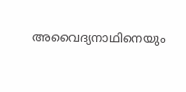അവൈദ്യനാഥിനെയും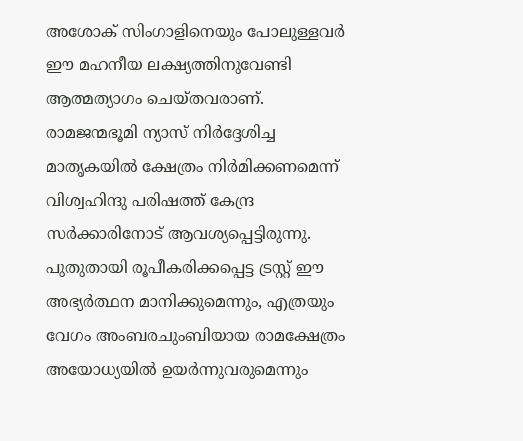അശോക് സിംഗാളിനെയും പോലുള്ളവര്‍ ഈ മഹനീയ ലക്ഷ്യത്തിനുവേണ്ടി ആത്മത്യാഗം ചെയ്തവരാണ്. രാമജന്മഭൂമി ന്യാസ് നിര്‍ദ്ദേശിച്ച മാതൃകയില്‍ ക്ഷേത്രം നിര്‍മിക്കണമെന്ന് വിശ്വഹിന്ദു പരിഷത്ത് കേന്ദ്ര സര്‍ക്കാരിനോട് ആവശ്യപ്പെട്ടിരുന്നു. പുതുതായി രൂപീകരിക്കപ്പെട്ട ട്രസ്റ്റ് ഈ അഭ്യര്‍ത്ഥന മാനിക്കുമെന്നും, എത്രയും വേഗം അംബരചുംബിയായ രാമക്ഷേത്രം അയോധ്യയില്‍ ഉയര്‍ന്നുവരുമെന്നും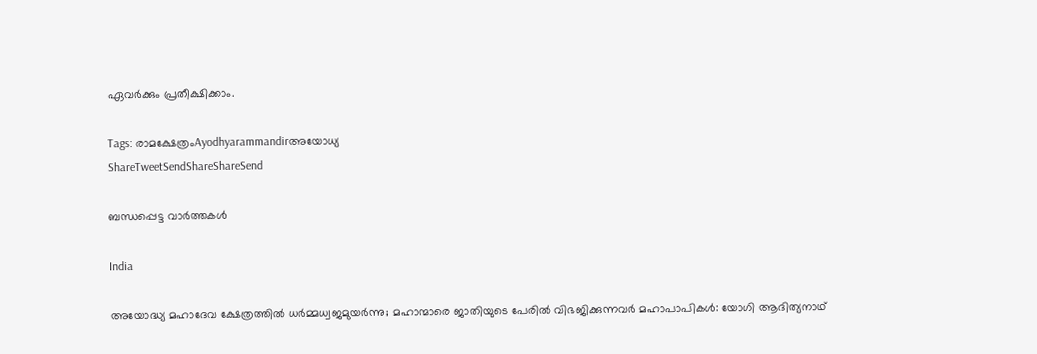ഏവര്‍ക്കും പ്രതീക്ഷിക്കാം.

Tags: രാമക്ഷേത്രംAyodhyarammandirഅയോധ്യ
ShareTweetSendShareShareSend

ബന്ധപ്പെട്ട വാര്‍ത്തകള്‍

India

അയോദ്ധ്യ മഹാദേവ ക്ഷേത്രത്തില്‍ ധര്‍മ്മധ്വജമുയര്‍ന്നു; മഹാന്മാരെ ജാതിയുടെ പേരില്‍ വിഭജിക്കുന്നവര്‍ മഹാപാപികള്‍: യോഗി ആദിത്യനാഥ്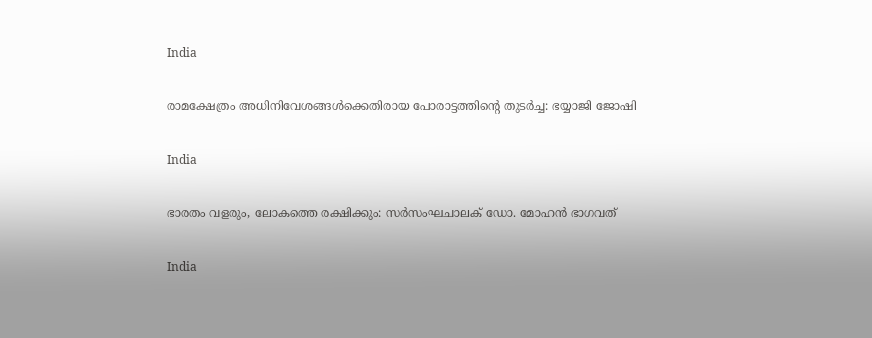India

രാമക്ഷേത്രം അധിനിവേശങ്ങള്‍ക്കെതിരായ പോരാട്ടത്തിന്റെ തുടര്‍ച്ച: ഭയ്യാജി ജോഷി

India

ഭാരതം വളരും, ലോകത്തെ രക്ഷിക്കും: സര്‍സംഘചാലക് ഡോ. മോഹന്‍ ഭാഗവത്

India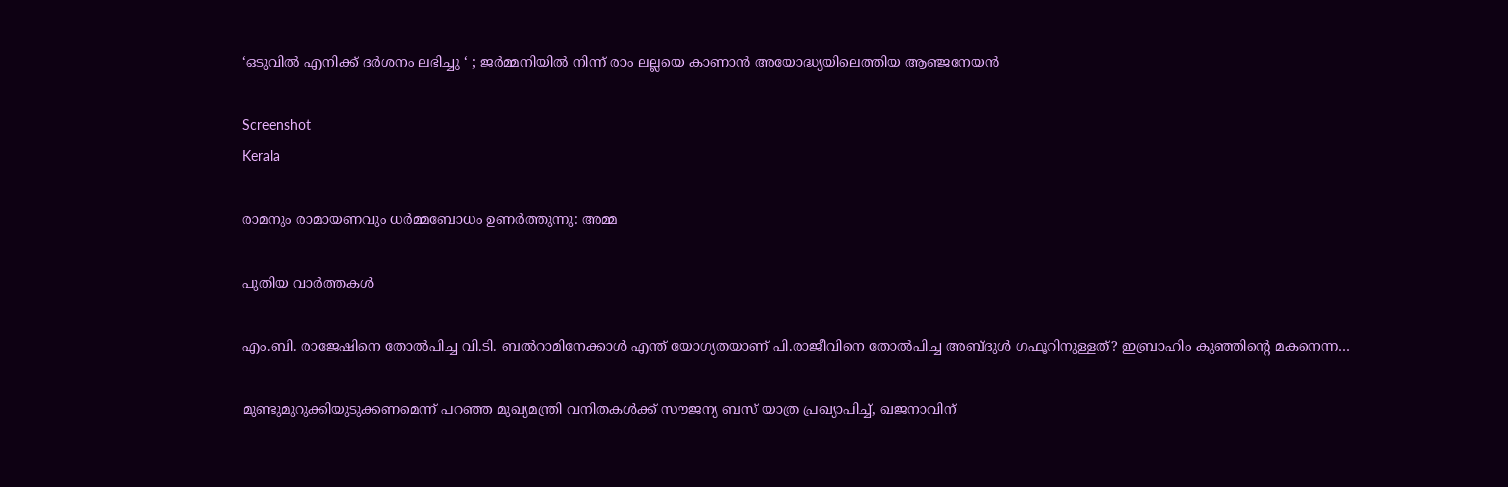‘ഒടുവിൽ എനിക്ക് ദർശനം ലഭിച്ചു ‘ ; ജർമ്മനിയിൽ നിന്ന് രാം ലല്ലയെ കാണാൻ അയോദ്ധ്യയിലെത്തിയ ആഞ്ജനേയൻ

Screenshot
Kerala

രാമനും രാമായണവും ധർമ്മബോധം ഉണർത്തുന്നു: അമ്മ

പുതിയ വാര്‍ത്തകള്‍

എം.ബി. രാജേഷിനെ തോല്‍പിച്ച വി.ടി. ബല്‍റാമിനേക്കാള്‍ എന്ത് യോഗ്യതയാണ് പി.രാജീവിനെ തോല്‍പിച്ച അബ്ദുള്‍ ഗഫൂറിനുള്ളത്? ഇബ്രാഹിം കുഞ്ഞിന്റെ മകനെന്ന…

മുണ്ടുമുറുക്കിയുടുക്കണമെന്ന് പറഞ്ഞ മുഖ്യമന്ത്രി വനിതകള്‍ക്ക് സൗജന്യ ബസ് യാത്ര പ്രഖ്യാപിച്ച്, ഖജനാവിന്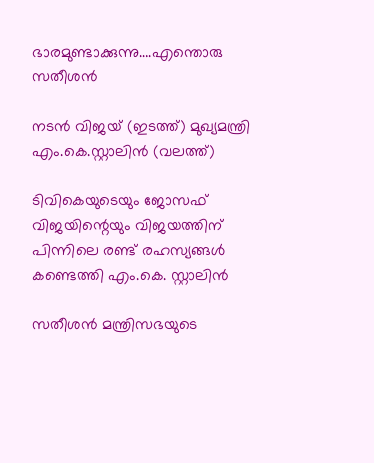ഭാരമുണ്ടാക്കുന്നു….എന്തൊരു സതീശന്‍

നടന്‍ വിജയ് (ഇടത്ത്) മുഖ്യമന്ത്രി എം.കെ.സ്റ്റാലിന്‍ (വലത്ത്)

ടിവികെയുടെയും ജോസഫ് വിജയിന്റെയും വിജയത്തിന് പിന്നിലെ രണ്ട് രഹസ്യങ്ങള്‍ കണ്ടെത്തി എം.കെ. സ്റ്റാലിന്‍

സതീശന്‍ മന്ത്രിസഭയുടെ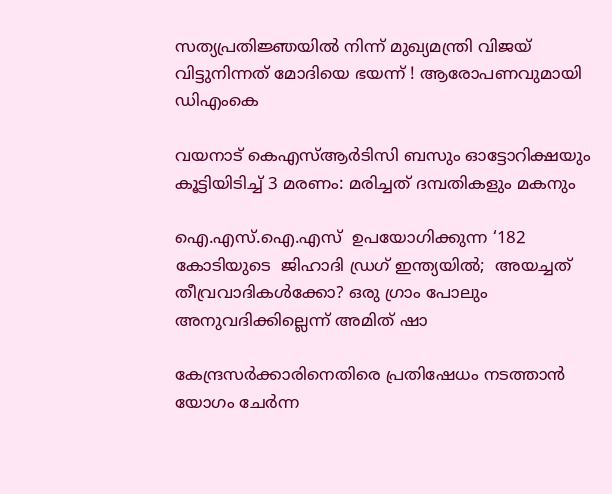സത്യപ്രതിജ്ഞയില്‍ നിന്ന് മുഖ്യമന്ത്രി വിജയ് വിട്ടുനിന്നത് മോദിയെ ഭയന്ന് ! ആരോപണവുമായി ഡിഎംകെ

വയനാട് കെഎസ്ആര്‍ടിസി ബസും ഓട്ടോറിക്ഷയും കൂട്ടിയിടിച്ച് 3 മരണം: മരിച്ചത് ദമ്പതികളും മകനും

ഐ.എസ്.ഐ.എസ്  ഉപയോഗിക്കുന്ന ‘182 കോടിയുടെ  ജിഹാദി ഡ്രഗ് ഇന്ത്യയില്‍;  അയച്ചത്  തീവ്രവാദികള്‍ക്കോ? ഒരു ഗ്രാം പോലും  അനുവദിക്കില്ലെന്ന് അമിത് ഷാ

കേന്ദ്രസർക്കാരിനെതിരെ പ്രതിഷേധം നടത്താൻ യോഗം ചേർന്ന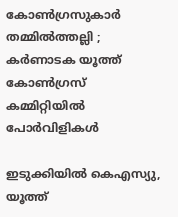കോൺഗ്രസുകാർ തമ്മിൽത്തല്ലി ; കർണാടക യൂത്ത് കോൺഗ്രസ് കമ്മിറ്റിയിൽ പോർവിളികൾ

ഇടുക്കിയില്‍ കെഎസ്യു, യൂത്ത്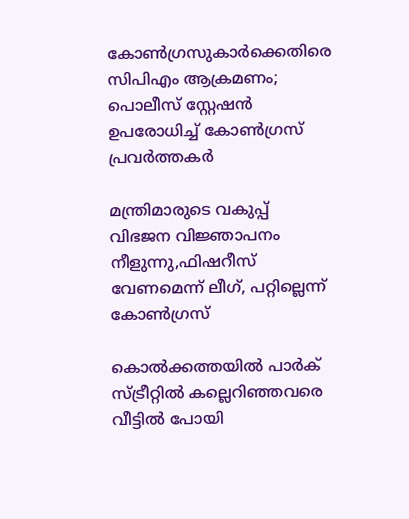കോണ്‍ഗ്രസുകാര്‍ക്കെതിരെ സിപിഎം ആക്രമണം; പൊലീസ് സ്റ്റേഷന്‍ ഉപരോധിച്ച് കോണ്‍ഗ്രസ് പ്രവര്‍ത്തകര്‍

മന്ത്രിമാരുടെ വകുപ്പ് വിഭജന വിജ്ഞാപനം നീളുന്നു,ഫിഷറീസ് വേണമെന്ന് ലീഗ്, പറ്റില്ലെന്ന് കോണ്‍ഗ്രസ്

കൊല്‍ക്കത്തയില്‍ പാര്‍ക് സ്ട്രീറ്റില്‍ കല്ലെറിഞ്ഞവരെ വീട്ടില്‍ പോയി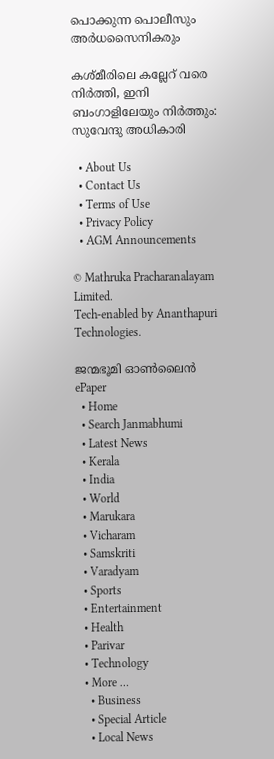പൊക്കുന്ന പൊലീസും അര്‍ധസൈനികരും

കശ്മീരിലെ കല്ലേറ് വരെ നിര്‍ത്തി, ഇനി ബംഗാളിലേയും നിര്‍ത്തും: സുവേന്ദു അധികാരി

  • About Us
  • Contact Us
  • Terms of Use
  • Privacy Policy
  • AGM Announcements

© Mathruka Pracharanalayam Limited.
Tech-enabled by Ananthapuri Technologies.

ജന്മഭൂമി ഓണ്‍ലൈന്‍
ePaper
  • Home
  • Search Janmabhumi
  • Latest News
  • Kerala
  • India
  • World
  • Marukara
  • Vicharam
  • Samskriti
  • Varadyam
  • Sports
  • Entertainment
  • Health
  • Parivar
  • Technology
  • More …
    • Business
    • Special Article
    • Local News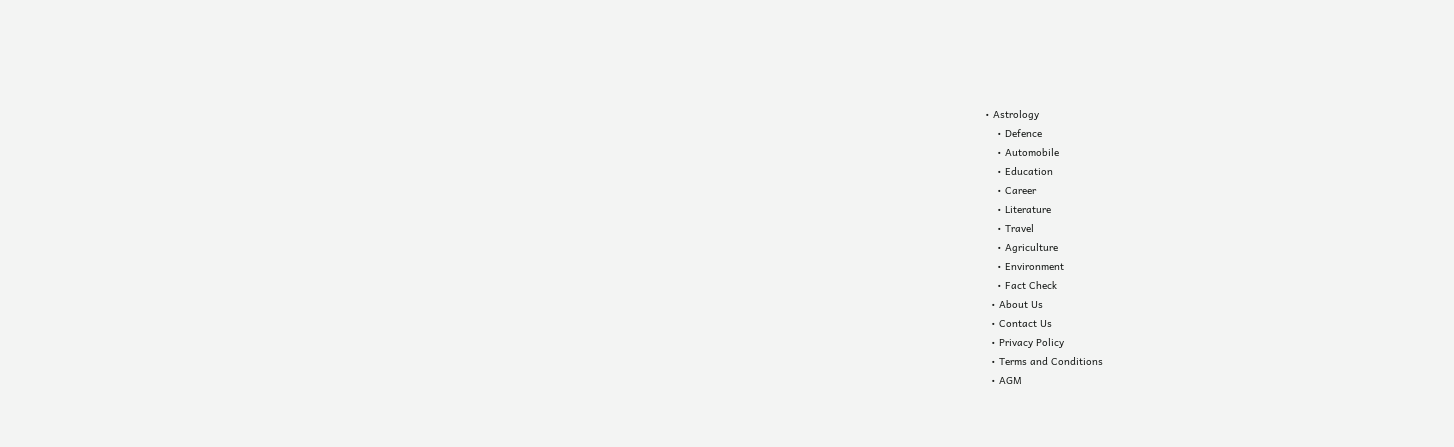• Astrology
    • Defence
    • Automobile
    • Education
    • Career
    • Literature
    • Travel
    • Agriculture
    • Environment
    • Fact Check
  • About Us
  • Contact Us
  • Privacy Policy
  • Terms and Conditions
  • AGM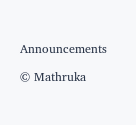Announcements

© Mathruka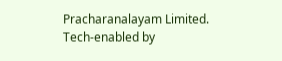Pracharanalayam Limited.
Tech-enabled by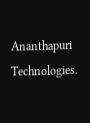Ananthapuri Technologies.